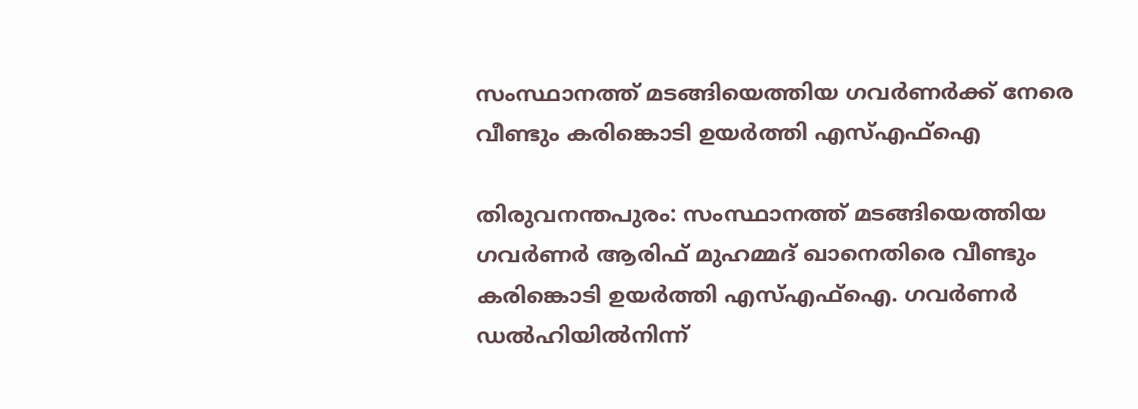സംസ്ഥാനത്ത് മടങ്ങിയെത്തിയ ഗവര്‍ണര്‍ക്ക് നേരെ വീണ്ടും കരിങ്കൊടി ഉയര്‍ത്തി എസ്എഫ്ഐ

തിരുവനന്തപുരം: സംസ്ഥാനത്ത് മടങ്ങിയെത്തിയ ഗവര്‍ണര്‍ ആരിഫ് മുഹമ്മദ് ഖാനെതിരെ വീണ്ടും കരിങ്കൊടി ഉയര്‍ത്തി എസ്എഫ്ഐ. ഗവര്‍ണര്‍ ഡല്‍ഹിയില്‍നിന്ന്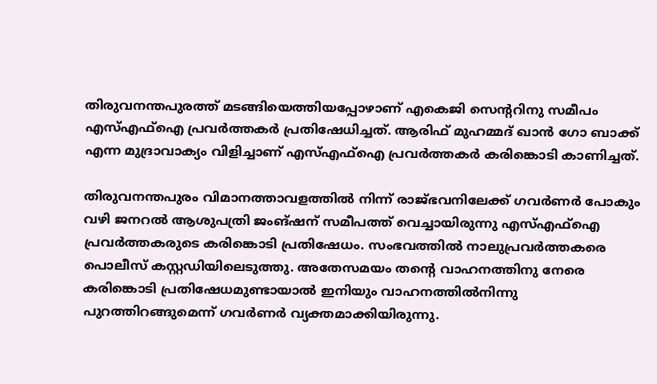തിരുവനന്തപുരത്ത് മടങ്ങിയെത്തിയപ്പോഴാണ് എകെജി സെന്ററിനു സമീപം എസ്എഫ്‌ഐ പ്രവര്‍ത്തകര്‍ പ്രതിഷേധിച്ചത്. ആരിഫ് മുഹമ്മദ് ഖാന്‍ ഗോ ബാക്ക് എന്ന മുദ്രാവാക്യം വിളിച്ചാണ് എസ്എഫ്ഐ പ്രവര്‍ത്തകര്‍ കരിങ്കൊടി കാണിച്ചത്.

തിരുവനന്തപുരം വിമാനത്താവളത്തില്‍ നിന്ന് രാജ്ഭവനിലേക്ക് ഗവര്‍ണര്‍ പോകും വഴി ജനറല്‍ ആശുപത്രി ജംങ്ഷന് സമീപത്ത് വെച്ചായിരുന്നു എസ്എഫ്ഐ പ്രവര്‍ത്തകരുടെ കരിങ്കൊടി പ്രതിഷേധം. സംഭവത്തില്‍ നാലുപ്രവര്‍ത്തകരെ പൊലീസ് കസ്റ്റഡിയിലെടുത്തു. അതേസമയം തന്റെ വാഹനത്തിനു നേരെ കരിങ്കൊടി പ്രതിഷേധമുണ്ടായാല്‍ ഇനിയും വാഹനത്തില്‍നിന്നു പുറത്തിറങ്ങുമെന്ന് ഗവര്‍ണര്‍ വ്യക്തമാക്കിയിരുന്നു.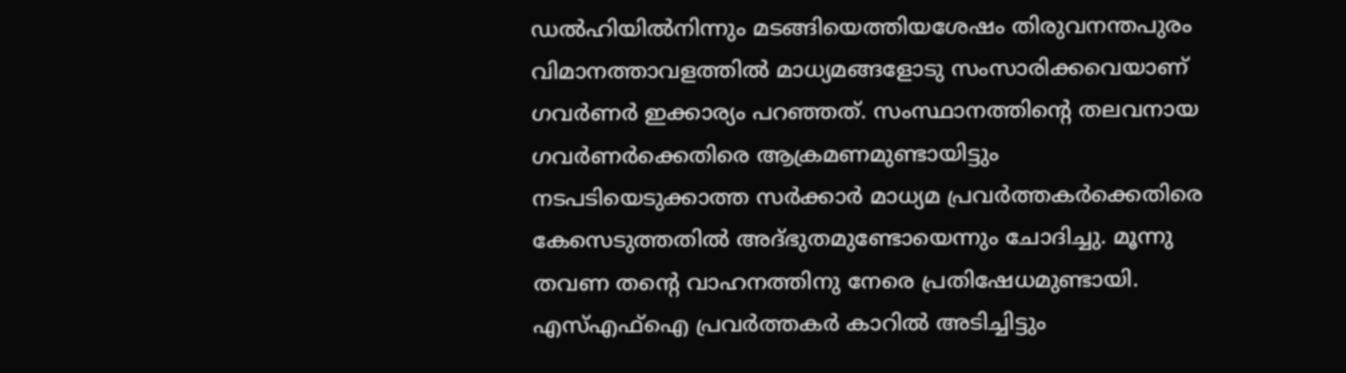ഡല്‍ഹിയില്‍നിന്നും മടങ്ങിയെത്തിയശേഷം തിരുവനന്തപുരം വിമാനത്താവളത്തില്‍ മാധ്യമങ്ങളോടു സംസാരിക്കവെയാണ് ഗവര്‍ണര്‍ ഇക്കാര്യം പറഞ്ഞത്. സംസ്ഥാനത്തിന്റെ തലവനായ ഗവര്‍ണര്‍ക്കെതിരെ ആക്രമണമുണ്ടായിട്ടും നടപടിയെടുക്കാത്ത സര്‍ക്കാര്‍ മാധ്യമ പ്രവര്‍ത്തകര്‍ക്കെതിരെ കേസെടുത്തതില്‍ അദ്ഭുതമുണ്ടോയെന്നും ചോദിച്ചു. മൂന്നു തവണ തന്റെ വാഹനത്തിനു നേരെ പ്രതിഷേധമുണ്ടായി. എസ്എഫ്‌ഐ പ്രവര്‍ത്തകര്‍ കാറില്‍ അടിച്ചിട്ടും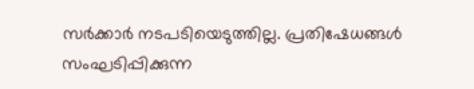സര്‍ക്കാര്‍ നടപടിയെടുത്തില്ല. പ്രതിഷേധങ്ങള്‍ സംഘടിപ്പിക്കുന്ന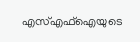എസ്എഫ്‌ഐയുടെ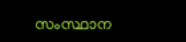സംസ്ഥാന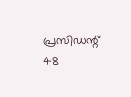പ്രസിഡന്റ് 48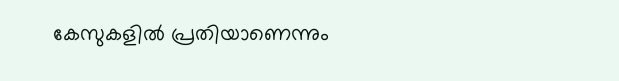കേസുകളില്‍ പ്രതിയാണെന്നും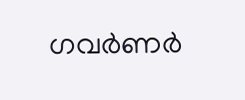ഗവര്‍ണര്‍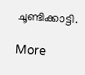ചൂണ്ടിക്കാട്ടി.

More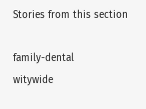Stories from this section

family-dental
witywide